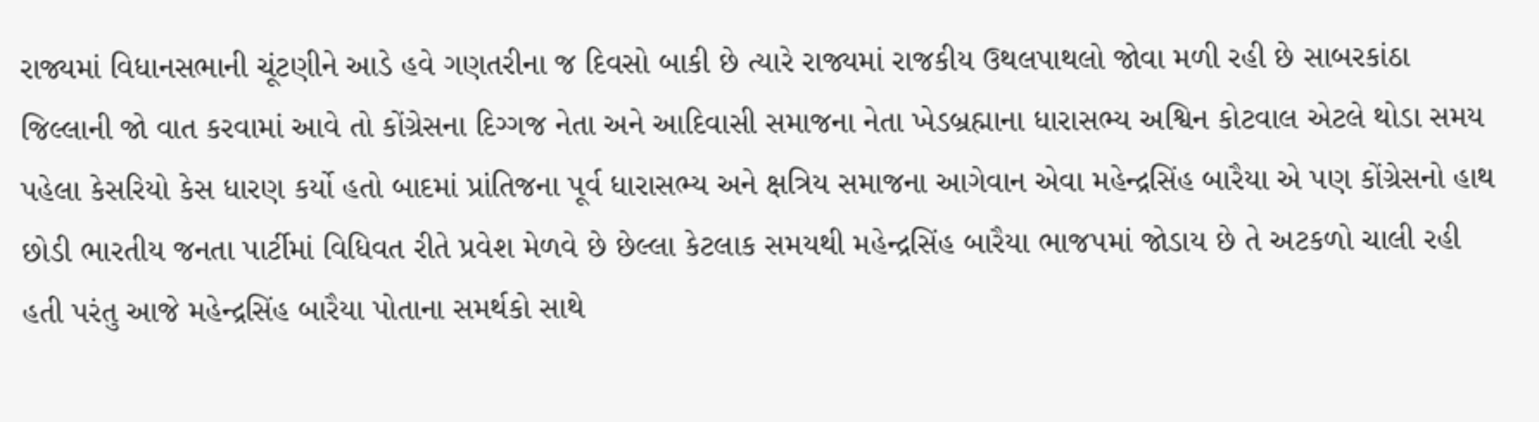રાજ્યમાં વિધાનસભાની ચૂંટણીને આડે હવે ગણતરીના જ દિવસો બાકી છે ત્યારે રાજ્યમાં રાજકીય ઉથલપાથલો જોવા મળી રહી છે સાબરકાંઠા જિલ્લાની જો વાત કરવામાં આવે તો કોંગ્રેસના દિગ્ગજ નેતા અને આદિવાસી સમાજના નેતા ખેડબ્રહ્માના ધારાસભ્ય અશ્વિન કોટવાલ એટલે થોડા સમય પહેલા કેસરિયો કેસ ધારણ કર્યો હતો બાદમાં પ્રાંતિજના પૂર્વ ધારાસભ્ય અને ક્ષત્રિય સમાજના આગેવાન એવા મહેન્દ્રસિંહ બારૈયા એ પણ કોંગ્રેસનો હાથ છોડી ભારતીય જનતા પાર્ટીમાં વિધિવત રીતે પ્રવેશ મેળવે છે છેલ્લા કેટલાક સમયથી મહેન્દ્રસિંહ બારૈયા ભાજપમાં જોડાય છે તે અટકળો ચાલી રહી હતી પરંતુ આજે મહેન્દ્રસિંહ બારૈયા પોતાના સમર્થકો સાથે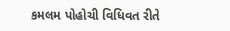કમલમ પોહોચી વિધિવત રીતે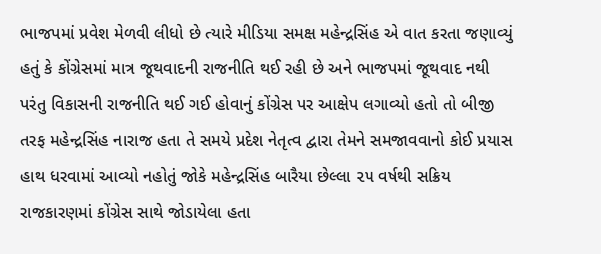ભાજપમાં પ્રવેશ મેળવી લીધો છે ત્યારે મીડિયા સમક્ષ મહેન્દ્રસિંહ એ વાત કરતા જણાવ્યું હતું કે કોંગ્રેસમાં માત્ર જૂથવાદની રાજનીતિ થઈ રહી છે અને ભાજપમાં જૂથવાદ નથી પરંતુ વિકાસની રાજનીતિ થઈ ગઈ હોવાનું કોંગ્રેસ પર આક્ષેપ લગાવ્યો હતો તો બીજી તરફ મહેન્દ્રસિંહ નારાજ હતા તે સમયે પ્રદેશ નેતૃત્વ દ્વારા તેમને સમજાવવાનો કોઈ પ્રયાસ હાથ ધરવામાં આવ્યો નહોતું જોકે મહેન્દ્રસિંહ બારૈયા છેલ્લા ૨૫ વર્ષથી સક્રિય રાજકારણમાં કોંગ્રેસ સાથે જોડાયેલા હતા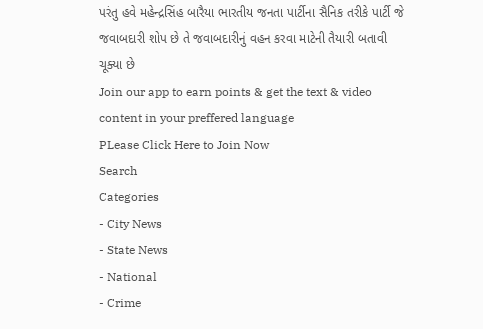પરંતુ હવે મહેન્દ્રસિંહ બારૈયા ભારતીય જનતા પાર્ટીના સૈનિક તરીકે પાર્ટી જે જવાબદારી શોપ છે તે જવાબદારીનું વહન કરવા માટેની તૈયારી બતાવી ચૂક્યા છે
Join our app to earn points & get the text & video content in your preffered language
PLease Click Here to Join Now
Search
Categories
- City News
- State News
- National
- Crime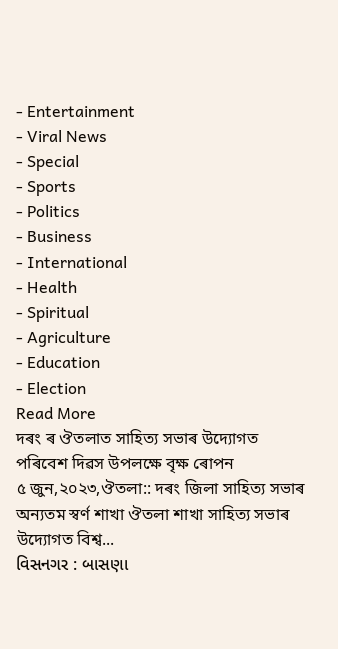- Entertainment
- Viral News
- Special
- Sports
- Politics
- Business
- International
- Health
- Spiritual
- Agriculture
- Education
- Election
Read More
দৰং ৰ ঔতলাত সাহিত্য সভাৰ উদ্যোগত পৰিবেশ দিৱস উপলক্ষে বৃক্ষ ৰোপন
৫ জুন,২০২৩,ঔতলা:: দৰং জিলা সাহিত্য সভাৰ অন্যতম স্বৰ্ণ শাখা ঔতলা শাখা সাহিত্য সভাৰ উদ্যোগত বিশ্ব...
વિસનગર : બાસણા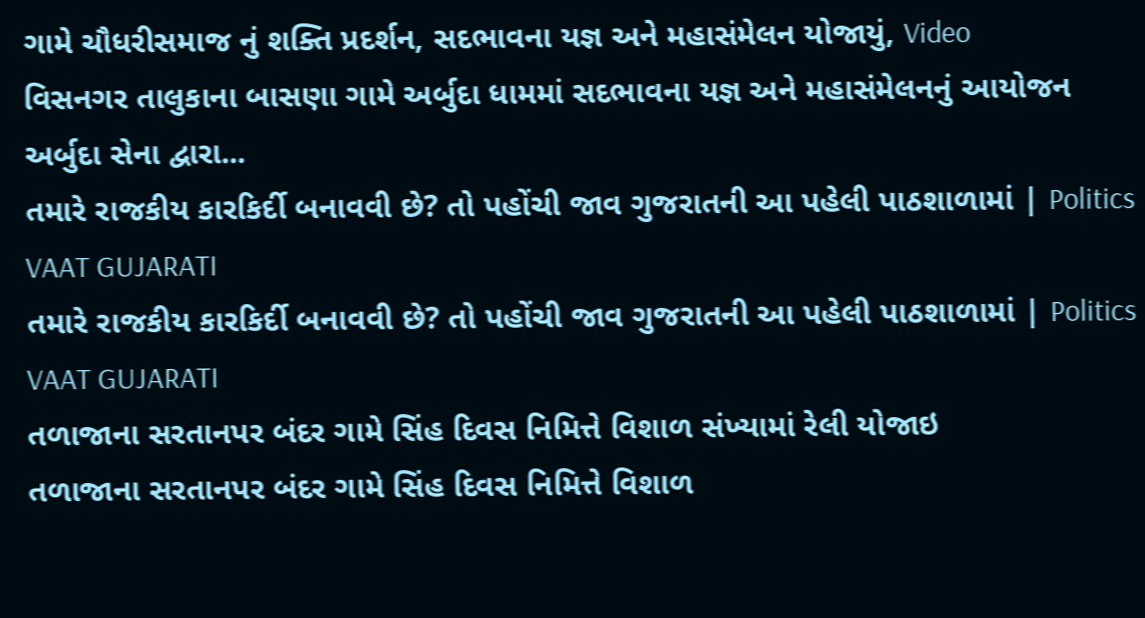ગામે ચૌધરીસમાજ નું શક્તિ પ્રદર્શન, સદભાવના યજ્ઞ અને મહાસંમેલન યોજાયું, Video
વિસનગર તાલુકાના બાસણા ગામે અર્બુદા ધામમાં સદભાવના યજ્ઞ અને મહાસંમેલનનું આયોજન અર્બુદા સેના દ્વારા...
તમારે રાજકીય કારકિર્દી બનાવવી છે? તો પહોંચી જાવ ગુજરાતની આ પહેલી પાઠશાળામાં | Politics VAAT GUJARATI
તમારે રાજકીય કારકિર્દી બનાવવી છે? તો પહોંચી જાવ ગુજરાતની આ પહેલી પાઠશાળામાં | Politics VAAT GUJARATI
તળાજાના સરતાનપર બંદર ગામે સિંહ દિવસ નિમિત્તે વિશાળ સંખ્યામાં રેલી યોજાઇ
તળાજાના સરતાનપર બંદર ગામે સિંહ દિવસ નિમિત્તે વિશાળ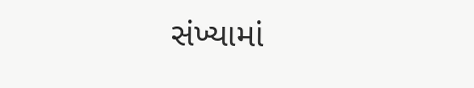સંખ્યામાં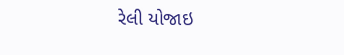રેલી યોજાઇ